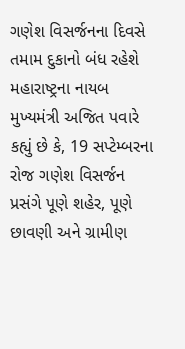ગણેશ વિસર્જનના દિવસે તમામ દુકાનો બંધ રહેશે
મહારાષ્ટ્રના નાયબ મુખ્યમંત્રી અજિત પવારે કહ્યું છે કે, 19 સપ્ટેમ્બરના રોજ ગણેશ વિસર્જન પ્રસંગે પૂણે શહેર, પૂણે છાવણી અને ગ્રામીણ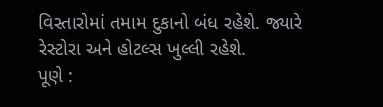વિસ્તારોમાં તમામ દુકાનો બંધ રહેશે. જ્યારે રેસ્ટોરા અને હોટલ્સ ખુલ્લી રહેશે.
પૂણે :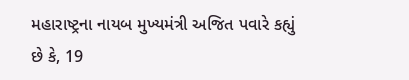મહારાષ્ટ્રના નાયબ મુખ્યમંત્રી અજિત પવારે કહ્યું છે કે, 19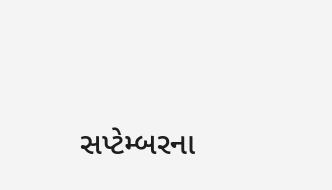સપ્ટેમ્બરના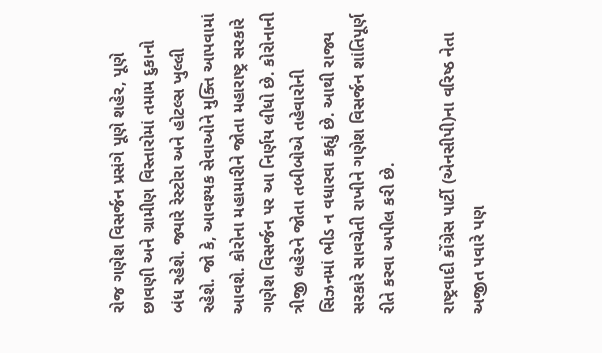રોજ ગણેશ વિસર્જન પ્રસંગે પૂણે શહેર, પૂણે છાવણી અને ગ્રામીણ વિસ્તારોમાં તમામ દુકાનો બંધ રહેશે. જ્યારે રેસ્ટોરા અને હોટલ્સ ખુલ્લી રહેશે. જો કે, આવશ્યક સેવાઓને મુક્તિ આપવામાં આવશે. કોરોના મહામારીને જોતા મહારાષ્ટ્ર સરકારે ગણેશ વિસર્જન પર આ નિર્ણય લીધો છે. કોરોનાની ત્રીજી લહેરને જોતા તબીબોએ તહેવારોની સિઝનમાં ભીડ ન વધારવા કહ્યું છે. આથી રાજ્ય સરકારે સાવચેતી રાખીને ગણેશ વિસર્જન શાંતિપૂર્ણ રીતે કરવા અપીલ કરી છે.

રાષ્ટ્રવાદી કોંગ્રેસ પાર્ટી (એનસીપી)ના વરિષ્ઠ નેતા અજીત પવારે પણ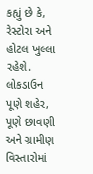કહ્યું છે કે, રેસ્ટોરા અને હોટલ ખુલ્લા રહેશે. લોકડાઉન પૂણે શહેર, પૂણે છાવણી અને ગ્રામીણ વિસ્તારોમાં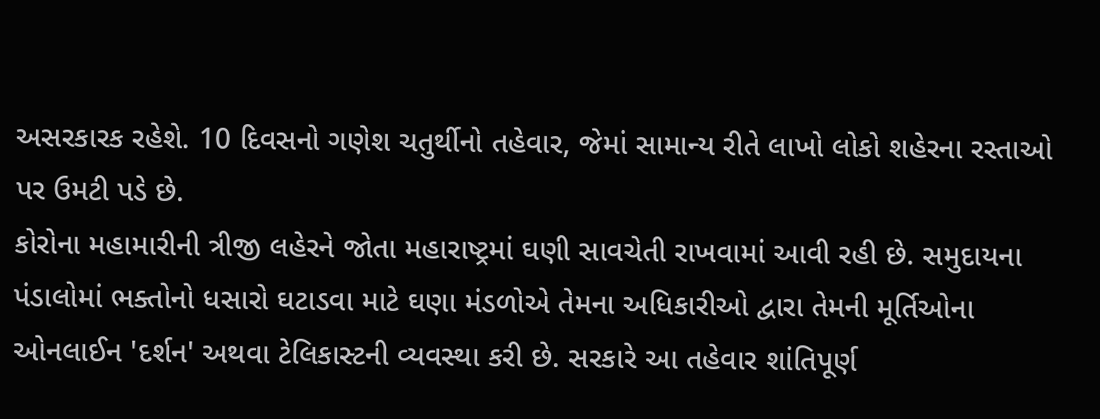અસરકારક રહેશે. 10 દિવસનો ગણેશ ચતુર્થીનો તહેવાર, જેમાં સામાન્ય રીતે લાખો લોકો શહેરના રસ્તાઓ પર ઉમટી પડે છે.
કોરોના મહામારીની ત્રીજી લહેરને જોતા મહારાષ્ટ્રમાં ઘણી સાવચેતી રાખવામાં આવી રહી છે. સમુદાયના પંડાલોમાં ભક્તોનો ધસારો ઘટાડવા માટે ઘણા મંડળોએ તેમના અધિકારીઓ દ્વારા તેમની મૂર્તિઓના ઓનલાઈન 'દર્શન' અથવા ટેલિકાસ્ટની વ્યવસ્થા કરી છે. સરકારે આ તહેવાર શાંતિપૂર્ણ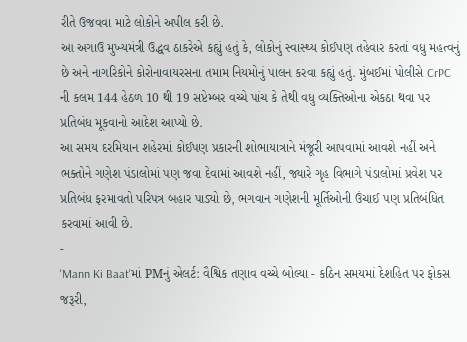રીતે ઉજવવા માટે લોકોને અપીલ કરી છે.
આ અગાઉ મુખ્યમંત્રી ઉદ્ધવ ઠાકરેએ કહ્યું હતું કે, લોકોનું સ્વાસ્થ્ય કોઈપણ તહેવાર કરતાં વધુ મહત્વનું છે અને નાગરિકોને કોરોનાવાયરસના તમામ નિયમોનું પાલન કરવા કહ્યું હતું. મુંબઈમાં પોલીસે CrPC ની કલમ 144 હેઠળ 10 થી 19 સપ્ટેમ્બર વચ્ચે પાંચ કે તેથી વધુ વ્યક્તિઓના એકઠા થવા પર પ્રતિબંધ મૂકવાનો આદેશ આપ્યો છે.
આ સમય દરમિયાન શહેરમાં કોઈપણ પ્રકારની શોભાયાત્રાને મંજૂરી આપવામાં આવશે નહીં અને ભક્તોને ગણેશ પંડાલોમાં પણ જવા દેવામાં આવશે નહીં, જ્યારે ગૃહ વિભાગે પંડાલોમાં પ્રવેશ પર પ્રતિબંધ ફરમાવતો પરિપત્ર બહાર પાડ્યો છે, ભગવાન ગણેશની મૂર્તિઓની ઉંચાઈ પણ પ્રતિબંધિત કરવામાં આવી છે.
-
'Mann Ki Baat'માં PMનું એલર્ટ: વૈશ્વિક તણાવ વચ્ચે બોલ્યા - કઠિન સમયમાં દેશહિત પર ફોકસ જરૂરી,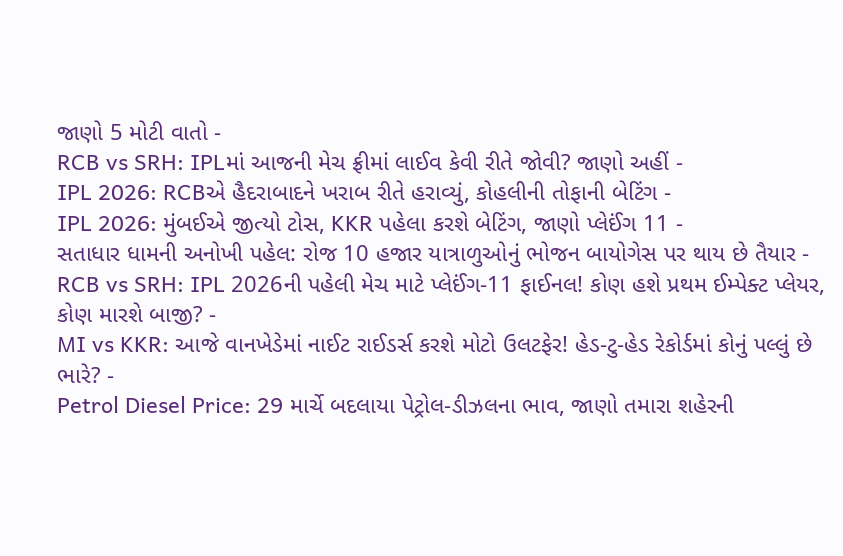જાણો 5 મોટી વાતો -
RCB vs SRH: IPLમાં આજની મેચ ફ્રીમાં લાઈવ કેવી રીતે જોવી? જાણો અહીં -
IPL 2026: RCBએ હૈદરાબાદને ખરાબ રીતે હરાવ્યું, કોહલીની તોફાની બેટિંગ -
IPL 2026: મુંબઈએ જીત્યો ટોસ, KKR પહેલા કરશે બેટિંગ, જાણો પ્લેઈંગ 11 -
સતાધાર ધામની અનોખી પહેલ: રોજ 10 હજાર યાત્રાળુઓનું ભોજન બાયોગેસ પર થાય છે તૈયાર -
RCB vs SRH: IPL 2026ની પહેલી મેચ માટે પ્લેઈંગ-11 ફાઈનલ! કોણ હશે પ્રથમ ઈમ્પેક્ટ પ્લેયર, કોણ મારશે બાજી? -
MI vs KKR: આજે વાનખેડેમાં નાઈટ રાઈડર્સ કરશે મોટો ઉલટફેર! હેડ-ટુ-હેડ રેકોર્ડમાં કોનું પલ્લું છે ભારે? -
Petrol Diesel Price: 29 માર્ચે બદલાયા પેટ્રોલ-ડીઝલના ભાવ, જાણો તમારા શહેરની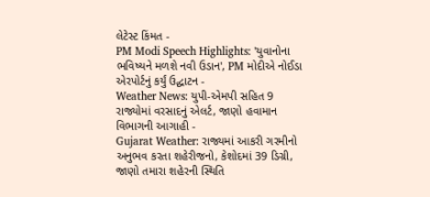લેટેસ્ટ કિંમત -
PM Modi Speech Highlights: 'યુવાનોના ભવિષ્યને મળશે નવી ઉડાન', PM મોદીએ નોઈડા એરપોર્ટનું કર્યું ઉદ્ઘાટન -
Weather News: યુપી-એમપી સહિત 9 રાજ્યોમાં વરસાદનું એલર્ટ, જાણો હવામાન વિભાગની આગાહી -
Gujarat Weather: રાજ્યમાં આકરી ગરમીનો અનુભવ કરતા શહેરીજનો, કેશોદમાં 39 ડિગ્રી, જાણો તમારા શહેરની સ્થિતિ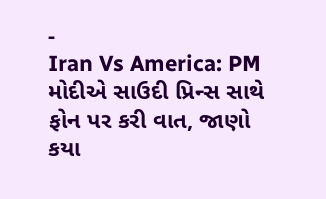-
Iran Vs America: PM મોદીએ સાઉદી પ્રિન્સ સાથે ફોન પર કરી વાત, જાણો કયા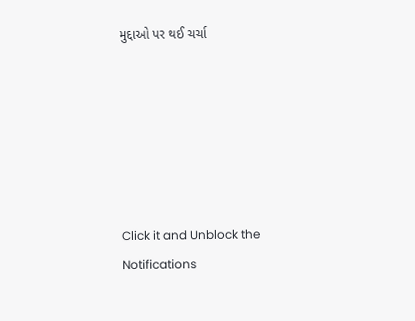મુદ્દાઓ પર થઈ ચર્ચા






Click it and Unblock the Notifications